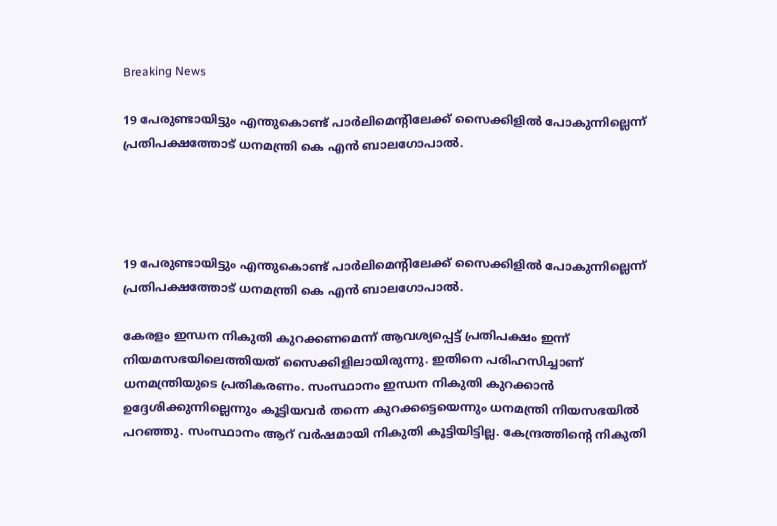Breaking News

19 പേരുണ്ടായിട്ടും എന്തുകൊണ്ട് പാര്‍ലിമെന്റിലേക്ക് സൈക്കിളില്‍ പോകുന്നില്ലെന്ന് പ്രതിപക്ഷത്തോട് ധനമന്ത്രി കെ എന്‍ ബാലഗോപാല്‍.




19 പേരുണ്ടായിട്ടും എന്തുകൊണ്ട് പാര്‍ലിമെന്റിലേക്ക് സൈക്കിളില്‍ പോകുന്നില്ലെന്ന് പ്രതിപക്ഷത്തോട് ധനമന്ത്രി കെ എന്‍ ബാലഗോപാല്‍.

കേരളം ഇന്ധന നികുതി കുറക്കണമെന്ന് ആവശ്യപ്പെട്ട് പ്രതിപക്ഷം ഇന്ന് നിയമസഭയിലെത്തിയത് സൈക്കിളിലായിരുന്നു. ഇതിനെ പരിഹസിച്ചാണ് ധനമന്ത്രിയുടെ പ്രതികരണം. സംസ്ഥാനം ഇന്ധന നികുതി കുറക്കാന്‍ ഉദ്ദേശിക്കുന്നില്ലെന്നും കൂട്ടിയവര്‍ തന്നെ കുറക്കട്ടെയെന്നും ധനമന്ത്രി നിയസഭയില്‍ പറഞ്ഞു. സംസ്ഥാനം ആറ് വര്‍ഷമായി നികുതി കൂട്ടിയിട്ടില്ല. കേന്ദ്രത്തിന്റെ നികുതി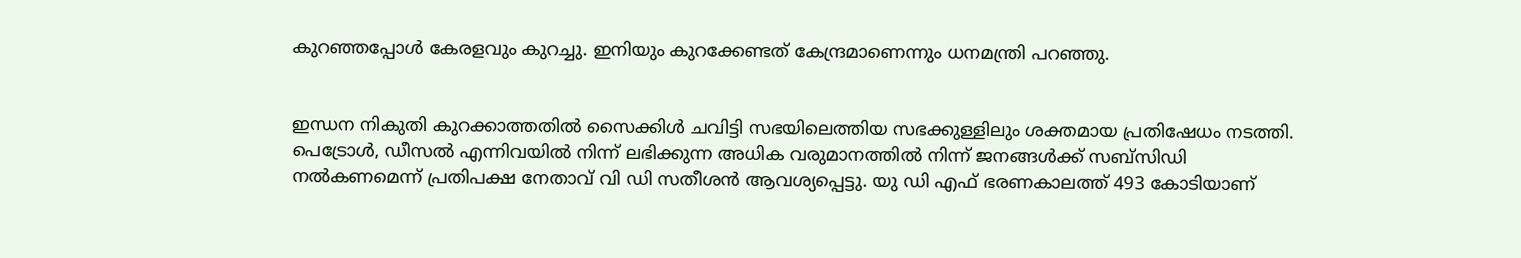കുറഞ്ഞപ്പോള്‍ കേരളവും കുറച്ചു. ഇനിയും കുറക്കേണ്ടത് കേന്ദ്രമാണെന്നും ധനമന്ത്രി പറഞ്ഞു.


ഇന്ധന നികുതി കുറക്കാത്തതില്‍ സൈക്കിള്‍ ചവിട്ടി സഭയിലെത്തിയ സഭക്കുള്ളിലും ശക്തമായ പ്രതിഷേധം നടത്തി. പെട്രോള്‍, ഡീസല്‍ എന്നിവയില്‍ നിന്ന് ലഭിക്കുന്ന അധിക വരുമാനത്തില്‍ നിന്ന് ജനങ്ങള്‍ക്ക് സബ്‌സിഡി നല്‍കണമെന്ന് പ്രതിപക്ഷ നേതാവ് വി ഡി സതീശന്‍ ആവശ്യപ്പെട്ടു. യു ഡി എഫ് ഭരണകാലത്ത് 493 കോടിയാണ്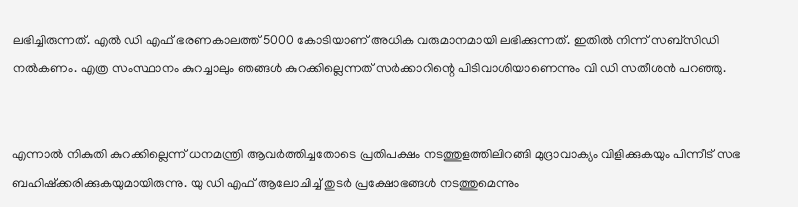ലഭിച്ചിരുന്നത്. എല്‍ ഡി എഫ് ഭരണകാലത്ത് 5000 കോടിയാണ് അധിക വരുമാനമായി ലഭിക്കുന്നത്. ഇതില്‍ നിന്ന് സബ്‌സിഡി നല്‍കണം. എത്ര സംസ്ഥാനം കുറച്ചാലും ഞങ്ങള്‍ കുറക്കില്ലെന്നത് സര്‍ക്കാറിന്റെ പിടിവാശിയാണെന്നും വി ഡി സതീശന്‍ പറഞ്ഞു.


എന്നാല്‍ നികുതി കുറക്കില്ലെന്ന് ധനമന്ത്രി ആവര്‍ത്തിച്ചതോടെ പ്രതിപക്ഷം നടത്തുളത്തിലിറങ്ങി മുദ്രാവാക്യം വിളിക്കുകയും പിന്നീട് സഭ ബഹിഷ്‌ക്കരിക്കുകയുമായിരുന്നു. യു ഡി എഫ് ആലോചിച്ച്‌ തുടര്‍ പ്രക്ഷോഭങ്ങള്‍ നടത്തുമെന്നും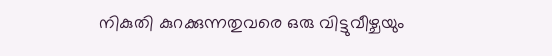നികുതി കുറക്കുന്നതുവരെ ഒരു വിട്ടുവീഴ്ചയും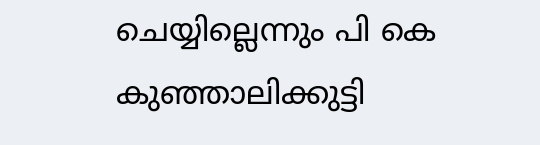ചെയ്യില്ലെന്നും പി കെ കുഞ്ഞാലിക്കുട്ടി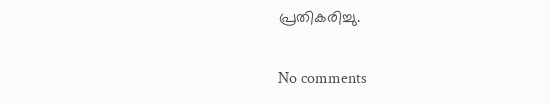പ്രതികരിച്ചു.

No comments